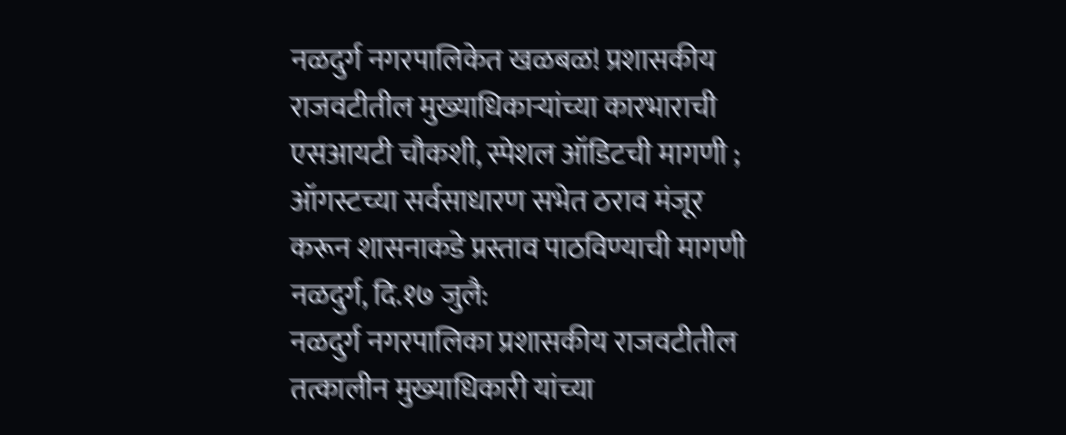नळदुर्ग नगरपालिकेत खळबळ! प्रशासकीय राजवटीतील मुख्याधिकाऱ्यांच्या कारभाराची एसआयटी चौकशी, स्पेशल ऑडिटची मागणी ; ऑगस्टच्या सर्वसाधारण सभेत ठराव मंजूर करून शासनाकडे प्रस्ताव पाठविण्याची मागणी
नळदुर्ग, दि.१७ जुलै:
नळदुर्ग नगरपालिका प्रशासकीय राजवटीतील तत्कालीन मुख्याधिकारी यांच्या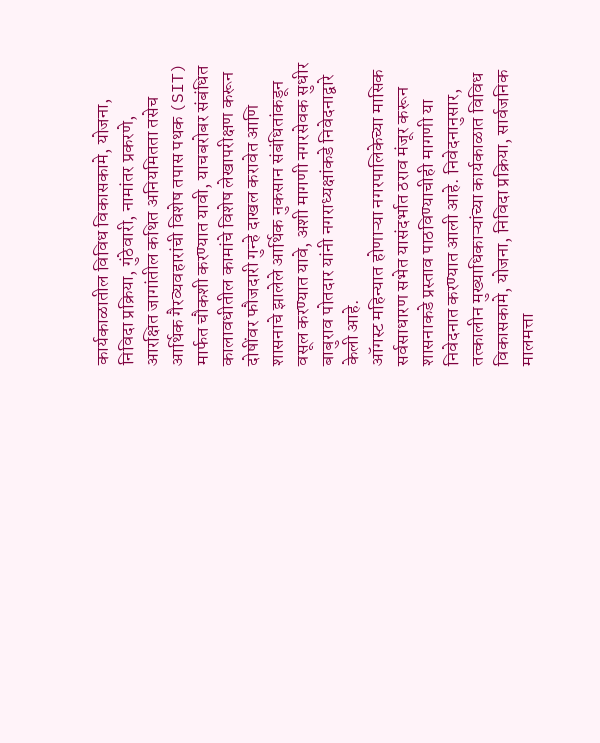कार्यकाळातील विविध विकासकामे, योजना, निविदा प्रक्रिया, गुंठेवारी, नामांतर प्रकरणे, आरक्षित जागांतील कथित अनियमितता तसेच आर्थिक गैरव्यवहारांची विशेष तपास पथक (SIT) मार्फत चौकशी करण्यात यावी, याचबरोबर संबंधित कालावधीतील कामांचे विशेष लेखापरीक्षण करून दोषींवर फौजदारी गुन्हे दाखल करावेत आणि शासनाचे झालेले आर्थिक नुकसान संबंधितांकडून वसूल करण्यात यावे, अशी मागणी नगरसेवक सुधीर बाबुराव पोतदार यांनी नगराध्यक्षांकडे निवेदनाद्वारे केली आहे.
ऑगस्ट महिन्यात होणाऱ्या नगरपालिकेच्या मासिक सर्वसाधारण सभेत यासंदर्भात ठराव मंजूर करून शासनाकडे प्रस्ताव पाठविण्याचीही मागणी या निवेदनात करण्यात आली आहे. निवेदनानुसार, तत्कालीन मुख्याधिकाऱ्यांच्या कार्यकाळात विविध विकासकामे, योजना, निविदा प्रक्रिया, सार्वजनिक मालमत्ता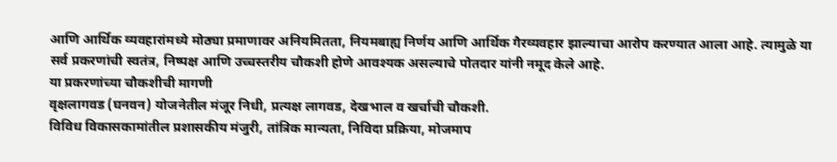आणि आर्थिक व्यवहारांमध्ये मोठ्या प्रमाणावर अनियमितता, नियमबाह्य निर्णय आणि आर्थिक गैरव्यवहार झाल्याचा आरोप करण्यात आला आहे. त्यामुळे या सर्व प्रकरणांची स्वतंत्र, निष्पक्ष आणि उच्चस्तरीय चौकशी होणे आवश्यक असल्याचे पोतदार यांनी नमूद केले आहे.
या प्रकरणांच्या चौकशीची मागणी
वृक्षलागवड (घनवन) योजनेतील मंजूर निधी, प्रत्यक्ष लागवड, देखभाल व खर्चाची चौकशी.
विविध विकासकामांतील प्रशासकीय मंजुरी, तांत्रिक मान्यता, निविदा प्रक्रिया, मोजमाप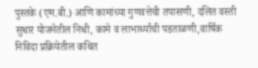पुस्तके (एम.बी.) आणि कामांच्या गुणवत्तेची तपासणी, दलित वस्ती सुधार योजनेतील निधी, कामे व लाभार्थ्यांची पडताळणी,वार्षिक निविदा प्रक्रियेतील कथित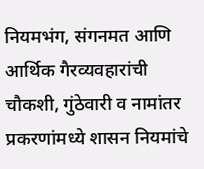नियमभंग, संगनमत आणि आर्थिक गैरव्यवहारांची चौकशी, गुंठेवारी व नामांतर प्रकरणांमध्ये शासन नियमांचे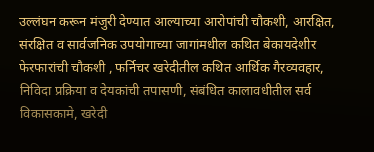उल्लंघन करून मंजुरी देण्यात आल्याच्या आरोपांची चौकशी, आरक्षित, संरक्षित व सार्वजनिक उपयोगाच्या जागांमधील कथित बेकायदेशीर फेरफारांची चौकशी , फर्निचर खरेदीतील कथित आर्थिक गैरव्यवहार, निविदा प्रक्रिया व देयकांची तपासणी, संबंधित कालावधीतील सर्व विकासकामे, खरेदी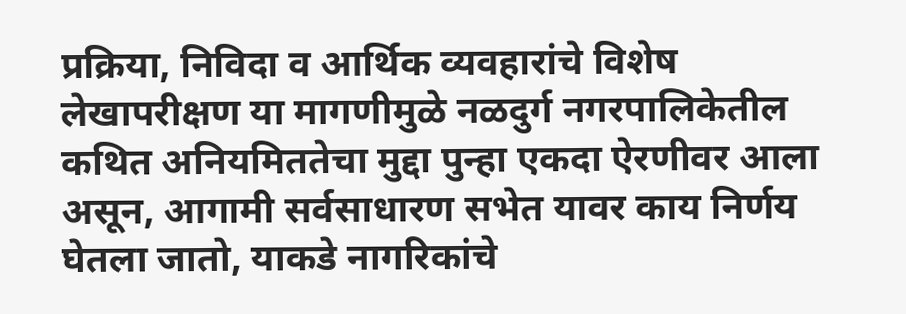प्रक्रिया, निविदा व आर्थिक व्यवहारांचे विशेष लेखापरीक्षण या मागणीमुळे नळदुर्ग नगरपालिकेतील कथित अनियमिततेचा मुद्दा पुन्हा एकदा ऐरणीवर आला असून, आगामी सर्वसाधारण सभेत यावर काय निर्णय घेतला जातो, याकडे नागरिकांचे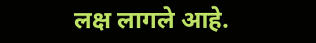लक्ष लागले आहे.